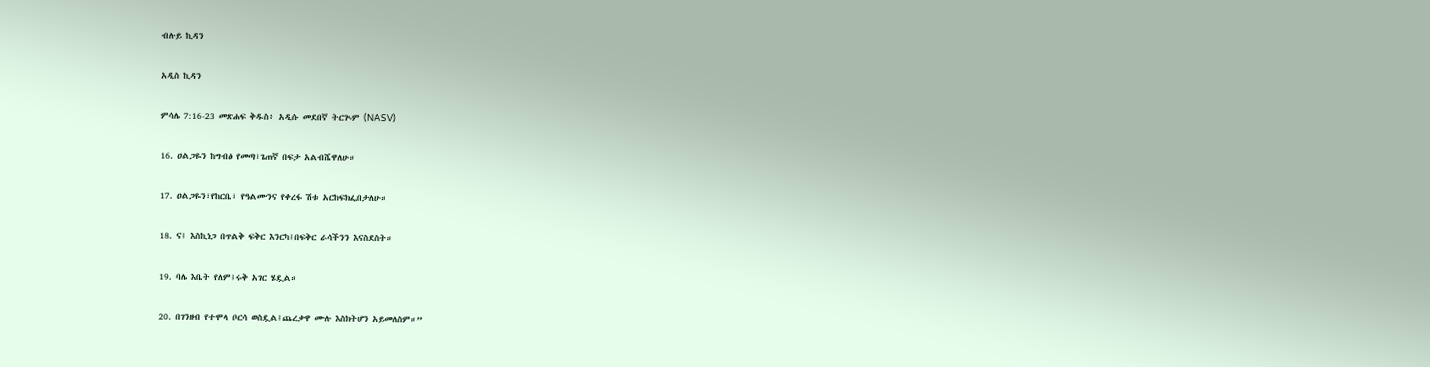ብሉይ ኪዳን

አዲስ ኪዳን

ምሳሌ 7:16-23 መጽሐፍ ቅዱስ፥ አዲሱ መደበኛ ትርጒም (NASV)

16. ዐልጋዬን ከግብፅ የመጣ፣ጌጠኛ በፍታ አልብሼዋለሁ።

17. ዐልጋዬን፣የከርቤ፣ የዓልሙንና የቀረፋ ሽቱ አርከፍክፌበታለሁ።

18. ና፤ እስኪነጋ በጥልቅ ፍቅር እንርካ፤በፍቅር ራሳችንን እናስደስት።

19. ባሌ እቤት የለም፤ሩቅ አገር ሄዷል።

20. በገንዘብ የተሞላ ቦርሳ ወስዷል፤ጨረቃዋ ሙሉ እስክትሆን አይመለስም።”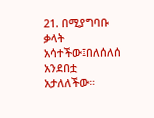21. በሚያግባቡ ቃላት አሳተችው፤በለሰለሰ አንደበቷ አታለለችው።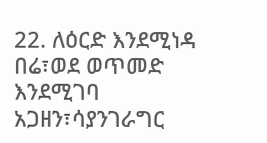22. ለዕርድ እንደሚነዳ በሬ፣ወደ ወጥመድ እንደሚገባ አጋዘን፣ሳያንገራግር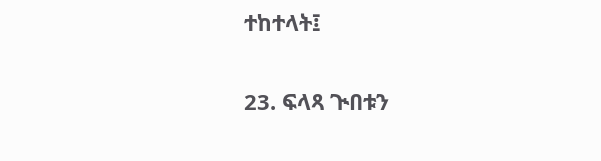ተከተላት፤

23. ፍላጻ ጒበቱን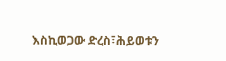እስኪወጋው ድረስ፣ሕይወቱን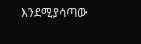እንደሚያሳጣው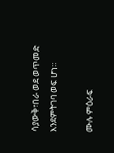ሳያውቅ፣በራ ወደ ወጥመድ እንደምትገባ ወፍ ሆነ።

ሙሉ ምዕራፍ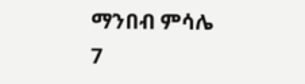ማንበብ ምሳሌ 7